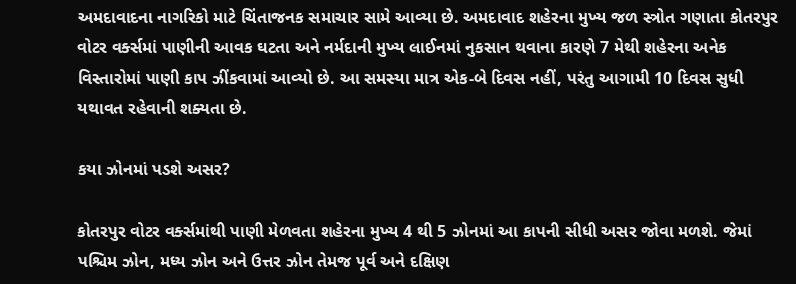અમદાવાદના નાગરિકો માટે ચિંતાજનક સમાચાર સામે આવ્યા છે. અમદાવાદ શહેરના મુખ્ય જળ સ્ત્રોત ગણાતા કોતરપુર વોટર વર્ક્સમાં પાણીની આવક ઘટતા અને નર્મદાની મુખ્ય લાઈનમાં નુકસાન થવાના કારણે 7 મેથી શહેરના અનેક વિસ્તારોમાં પાણી કાપ ઝીંકવામાં આવ્યો છે. આ સમસ્યા માત્ર એક-બે દિવસ નહીં, પરંતુ આગામી 10 દિવસ સુધી યથાવત રહેવાની શક્યતા છે.

કયા ઝોનમાં પડશે અસર?

કોતરપુર વોટર વર્ક્સમાંથી પાણી મેળવતા શહેરના મુખ્ય 4 થી 5 ઝોનમાં આ કાપની સીધી અસર જોવા મળશે. જેમાં પશ્ચિમ ઝોન, મધ્ય ઝોન અને ઉત્તર ઝોન તેમજ પૂર્વ અને દક્ષિણ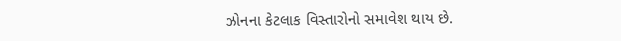ઝોનના કેટલાક વિસ્તારોનો સમાવેશ થાય છે.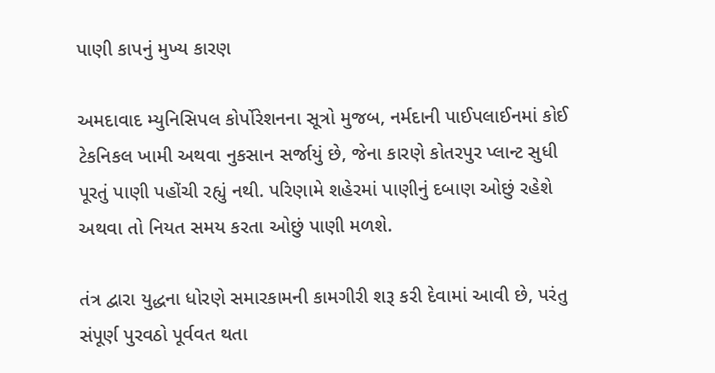પાણી કાપનું મુખ્ય કારણ

અમદાવાદ મ્યુનિસિપલ કોર્પોરેશનના સૂત્રો મુજબ, નર્મદાની પાઈપલાઈનમાં કોઈ ટેકનિકલ ખામી અથવા નુકસાન સર્જાયું છે, જેના કારણે કોતરપુર પ્લાન્ટ સુધી પૂરતું પાણી પહોંચી રહ્યું નથી. પરિણામે શહેરમાં પાણીનું દબાણ ઓછું રહેશે અથવા તો નિયત સમય કરતા ઓછું પાણી મળશે.

તંત્ર દ્વારા યુદ્ધના ધોરણે સમારકામની કામગીરી શરૂ કરી દેવામાં આવી છે, પરંતુ સંપૂર્ણ પુરવઠો પૂર્વવત થતા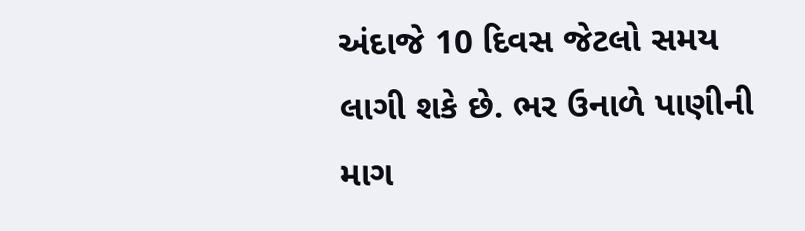અંદાજે 10 દિવસ જેટલો સમય લાગી શકે છે. ભર ઉનાળે પાણીની માગ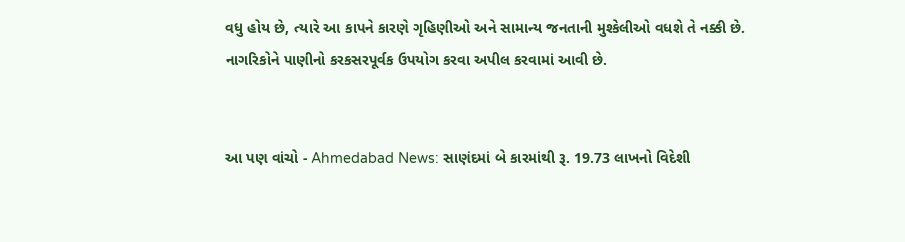વધુ હોય છે, ત્યારે આ કાપને કારણે ગૃહિણીઓ અને સામાન્ય જનતાની મુશ્કેલીઓ વધશે તે નક્કી છે. નાગરિકોને પાણીનો કરકસરપૂર્વક ઉપયોગ કરવા અપીલ કરવામાં આવી છે.


આ પણ વાંચો - Ahmedabad News: સાણંદમાં બે કારમાંથી રૂ. 19.73 લાખનો વિદેશી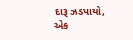દારૂ ઝડપાયો, એક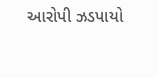આરોપી ઝડપાયો